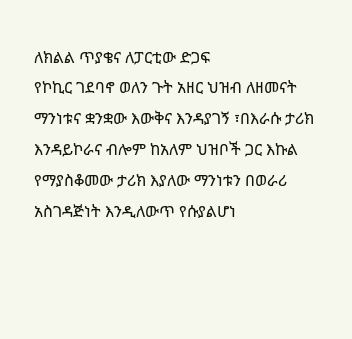ለክልል ጥያቄና ለፓርቲው ድጋፍ
የኮኪር ገደባኖ ወለን ጉት አዘር ህዝብ ለዘመናት ማንነቱና ቋንቋው እውቅና እንዳያገኝ ፣በእራሱ ታሪክ እንዳይኮራና ብሎም ከአለም ህዝቦች ጋር እኩል የማያስቆመው ታሪክ እያለው ማንነቱን በወራሪ አስገዳጅነት እንዲለውጥ የሱያልሆነ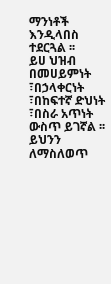ማንነቶች እንዲላበስ ተደርጓል ፡፡
ይሀ ህዝብ በመሀይምነት ፣በኃላቀርነት ፣በከፍተኛ ድህነት ፣በስራ አጥነት ውስጥ ይገኛል ፡፡ ይህንን ለማስለወጥ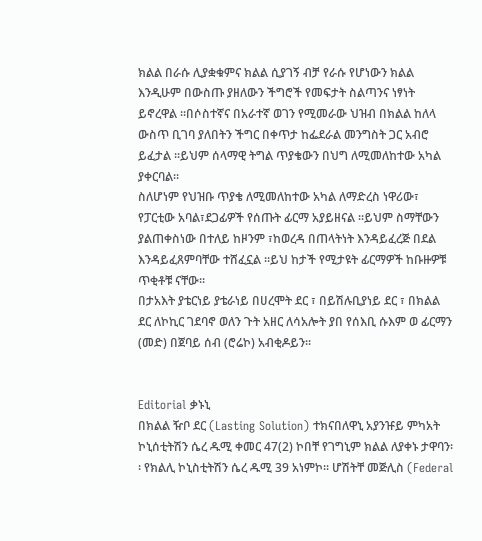ክልል በራሱ ሊያቋቁምና ክልል ሲያገኝ ብቻ የራሱ የሆነውን ክልል እንዲሁም በውስጡ ያዘለውን ችግሮች የመፍታት ስልጣንና ነፃነት ይኖረዋል ፡፡በሶስተኛና በአራተኛ ወገን የሚመራው ህዝብ በክልል ከለላ ውስጥ ቢገባ ያለበትን ችግር በቀጥታ ከፌደራል መንግስት ጋር አብሮ ይፈታል ፡፡ይህም ሰላማዊ ትግል ጥያቄውን በህግ ለሚመለከተው አካል ያቀርባል፡፡
ስለሆነም የህዝቡ ጥያቄ ለሚመለከተው አካል ለማድረስ ነዋሪው፣ የፓርቲው አባል፣ደጋፊዎች የሰጡት ፊርማ አያይዘናል ፡፡ይህም ስማቸውን ያልጠቀስነው በተለይ ከዞንም ፣ከወረዳ በጠላትነት እንዳይፈረጅ በደል እንዳይፈጸምባቸው ተሸፈኗል ፡፡ይህ ከታች የሚታዩት ፊርማዎች ከቡዙዎቹ ጥቂቶቹ ናቸው፡፡
በታአእት ያቴርነይ ያቴራነይ በሀረሞት ደር ፣ በይሽሉቢያነይ ደር ፣ በክልል ደር ለኮኪር ገደባኖ ወለን ጉት አዘር ለሳአሎት ያበ የሰእቢ ሱእም ወ ፊርማን (መድ) በጀባይ ሰብ (ሮሬኮ) አብቂዶይን፡፡


Editorial ቃኑኒ
በክልል ዥቦ ደር (Lasting Solution) ተክናበለዋኒ አያንዡይ ምካአት
ኮኒሰቲትሽን ሴረ ዱሚ ቀመር 47(2) ኮበቸ የገግኒም ክልል ለያቀኑ ታዋባን፡፡ የክልሊ ኮኒስቲትሽን ሴረ ዱሚ 39 አነምኮ፡፡ ሆሽትቸ መጅሊስ (Federal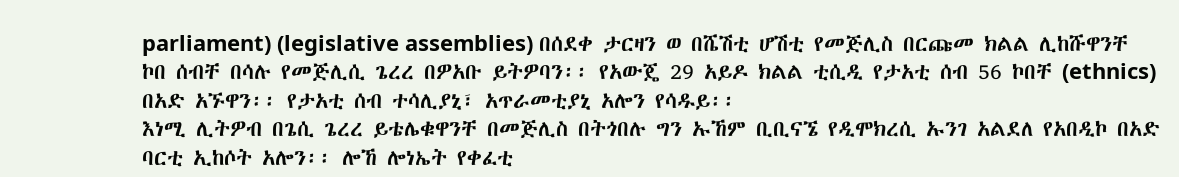parliament) (legislative assemblies) በሰደቀ ታርዛን ወ በሼሽቲ ሆሽቲ የመጅሊስ በርጩመ ክልል ሊከሹዋንቸ
ኮበ ሰብቸ በሳሉ የመጅሊሲ ጌረረ በዎአቡ ይትዎባን፡፡ የአውጄ 29 አይዶ ክልል ቲሲዲ የታአቲ ሰብ 56 ኮበቸ (ethnics) በአድ አኙዋን፡፡ የታአቲ ሰብ ተሳሊያኒ፣ አጥራመቲያኒ አሎን የሳዱይ፡፡
እነሚ ሊትዎብ በጌሲ ጌረረ ይቴሌቁዋንቸ በመጅሊስ በትጎበሉ ግን ኡኸም ቢቢናኜ የዲሞክረሲ ኡንገ አልደለ የአበዲኮ በአድ ባርቲ ኢከሶት አሎን፡፡ ሎኸ ሎነኤት የቀፈቲ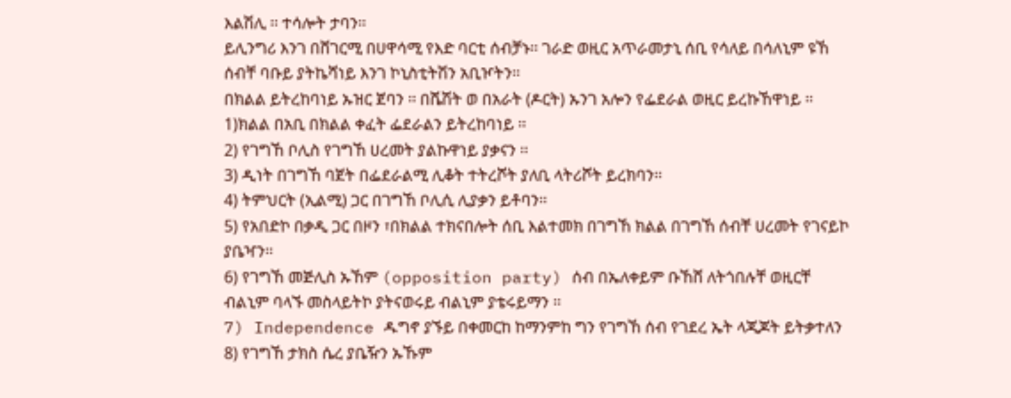እልሽሊ ፡፡ ተሳሎት ታባን፡፡
ይሊንግሪ እንገ በሸገርሚ በሀዋሳሚ የእድ ባርቲ ሰብቻኑ፡፡ ገራድ ወዚር አጥራመታኒ ሰቢ የሳለይ በሳለኒም ዩኸ ሰብቸ ባቡይ ያትኬሻነይ እንገ ኮኒስቲትሽን አቢዦትን፡፡
በክልል ይትረከባነይ ኡዝር ጀባን ፡፡ በሼሽት ወ በአራት (ዶርት) ኡንገ አሎን የፌደራል ወዚር ይረኩኸዋነይ ፡፡
1)ክልል በአቢ በክልል ቀፈት ፌደራልን ይትረከባነይ ፡፡
2) የገግኸ ቦሊስ የገግኸ ሀረመት ያልኩዋነይ ያቃናን ፡፡
3) ዲነት በገግኸ ባጀት በፌደራልሚ ሊቆት ተትረሾት ያለቢ ላትሪሾት ይረክባን፡፡
4) ትምህርት (ኢልሚ) ጋር በገግኸ ቦሊሲ ሊያቃን ይቶባን፡፡
5) የአበድኮ በቃዲ ጋር በዞን ፣በክልል ተክናበሎት ሰቢ እልተመክ በገግኸ ክልል በገግኸ ሰብቸ ሀረመት የገናይኮ ያቤዣን፡፡
6) የገግኸ መጅሊስ ኡኸም (opposition party) ሰብ በኤለቀይም ቡኸሸ ለትጎበሉቸ ወዚርቸ ብልኒም ባላኙ መስላይትኮ ያትናወሩይ ብልኒም ያቴሩይማን ፡፡
7) Independence ዱግኖ ያኙይ በቀመርከ ከማንምከ ግን የገግኸ ሰብ የገደረ ኤት ላጂጆት ይትቃተለን
8) የገግኸ ታክስ ሴረ ያቤዥን ኡኹም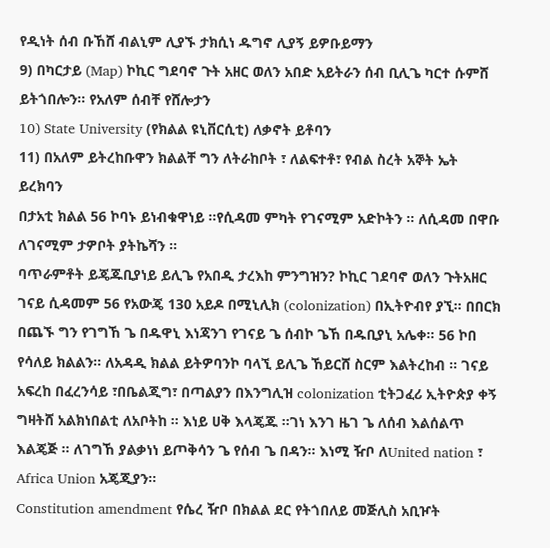የዲነት ሰብ ቡኸሸ ብልኒም ሊያኙ ታክሲነ ዱግኖ ሊያኝ ይዎቡይማን
9) በካርታይ (Map) ኮኪር ግደባኖ ጉት አዘር ወለን አበድ አይትራን ሰብ ቢሊጌ ካርተ ሱምሸ ይትጎበሎን፡፡ የአለም ሰብቸ የሸሎታን
10) State University (የክልል ዩኒቨርሲቲ) ለቃኖት ይቶባን
11) በአለም ይትረከቡዋን ክልልቸ ግን ለትራከቦት ፣ ለልፍተቶ፣ የብል ስረት አኞት ኤት ይረክባን
በታአቲ ክልል 56 ኮባኑ ይነብቁዋነይ ፡፡የሲዳመ ምካት የገናሚም አድኮትን ፡፡ ለሲዳመ በዋቡ ለገናሚም ታዎቦት ያትኬሻን ፡፡
ባጥራምቶት ይጄጁቢያነይ ይሊጌ የአበዲ ታረእከ ምንግዝን? ኮኪር ገደባኖ ወለን ጉትአዘር ገናይ ሲዳመም 56 የአውጄ 130 አይዶ በሚኒሊክ (colonization) በኢትዮብየ ያኚ፡፡ በበርክ በጨኙ ግን የገግኸ ጌ በዱዋኒ እነጃንገ የገናይ ጌ ሰብኮ ጌኸ በዱቢያኒ አሌቀ፡፡ 56 ኮበ የሳለይ ክልልን፡፡ ለአዳዲ ክልል ይትዎባንኮ ባላኚ ይሊጌ ኸይርሸ ስርም እልትረከብ ፡፡ ገናይ አፍረከ በፈረንሳይ ፣በቤልጂግ፣ በጣልያን በእንግሊዝ colonization ቲትጋፈሪ ኢትዮጵያ ቀኝ ግዛትሸ አልክነበልቲ ለአቦትከ ፡፡ እነይ ሀቅ እላጄጁ ፡፡ገነ እንገ ዜገ ጌ ለሰብ እልሰልጥ እልጄጅ ፡፡ ለገግኸ ያልቃነነ ይጦቅሳን ጌ የሰብ ጌ በዳን፡፡ እነሚ ዥቦ ለUnited nation ፣ Africa Union አጄጂያን፡፡
Constitution amendment የሴረ ዥቦ በክልል ደር የትጎበለይ መጅሊስ አቢዦት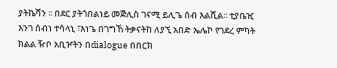ያትኬሻን ፡፡ በደር ያትጎበልነይ መጅሊስ ገናሚ ይሊጌ ሰብ እልሺል፡፡ ቲያቤዢ እንገ ሰብነ ተሳላኒ ፣እነጌ በገግኸ ትቃናትከ ለያኚ አበድ ኤሌኮ የገደረ ምካት ክልል ዥቦ አቢዦትን በdialogue በበርክ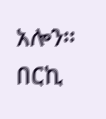አሎን፡፡ በርኪ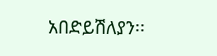አበድይሽለያን፡፡